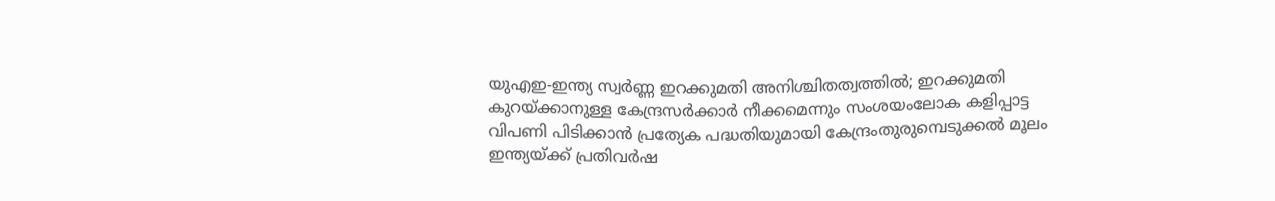യുഎഇ-ഇന്ത്യ സ്വർണ്ണ ഇറക്കുമതി അനിശ്ചിതത്വത്തിൽ; ഇറക്കുമതി കുറയ്ക്കാനുള്ള കേന്ദ്രസർക്കാർ നീക്കമെന്നും സംശയംലോക കളിപ്പാട്ട വിപണി പിടിക്കാന്‍ പ്രത്യേക പദ്ധതിയുമായി കേന്ദ്രംതുരുമ്പെടുക്കൽ മൂലം ഇന്ത്യയ്ക്ക് പ്രതിവര്‍ഷ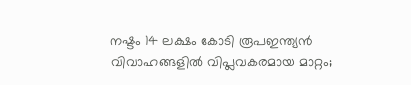നഷ്ടം 14 ലക്ഷം കോടി രൂപഇന്ത്യൻ വിവാഹങ്ങളിൽ വിപ്ലവകരമായ മാറ്റം;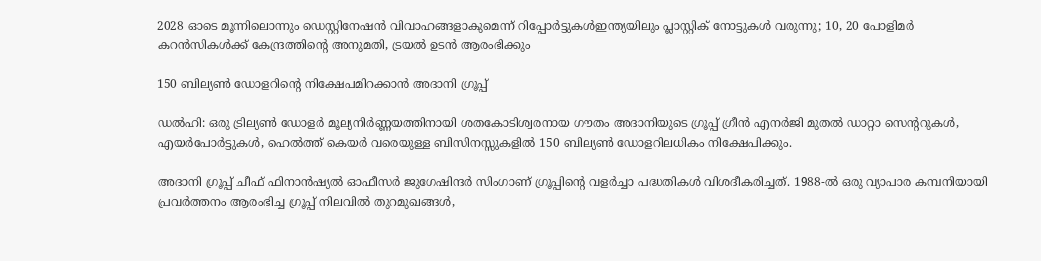2028 ഓടെ മൂന്നിലൊന്നും ഡെസ്റ്റിനേഷൻ വിവാഹങ്ങളാകുമെന്ന് റിപ്പോർട്ടുകൾഇന്ത്യയിലും പ്ലാസ്റ്റിക് നോട്ടുകൾ വരുന്നു; 10, 20 പോളിമർ കറൻസികൾക്ക് കേന്ദ്രത്തിന്റെ അനുമതി, ട്രയൽ ഉടൻ ആരംഭിക്കും

150 ബില്യൺ ഡോളറിന്റെ നിക്ഷേപമിറക്കാൻ അദാനി ഗ്രൂപ്പ്

ഡൽഹി: ഒരു ട്രില്യൺ ഡോളർ മൂല്യനിർണ്ണയത്തിനായി ശതകോടിശ്വരനായ ഗൗതം അദാനിയുടെ ഗ്രൂപ്പ് ഗ്രീൻ എനർജി മുതൽ ഡാറ്റാ സെന്ററുകൾ, എയർപോർട്ടുകൾ, ഹെൽത്ത് കെയർ വരെയുള്ള ബിസിനസ്സുകളിൽ 150 ബില്യൺ ഡോളറിലധികം നിക്ഷേപിക്കും.

അദാനി ഗ്രൂപ്പ് ചീഫ് ഫിനാൻഷ്യൽ ഓഫീസർ ജുഗേഷിന്ദർ സിംഗാണ് ഗ്രൂപ്പിന്റെ വളർച്ചാ പദ്ധതികൾ വിശദീകരിച്ചത്. 1988-ൽ ഒരു വ്യാപാര കമ്പനിയായി പ്രവർത്തനം ആരംഭിച്ച ഗ്രൂപ്പ് നിലവിൽ തുറമുഖങ്ങൾ,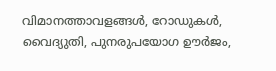വിമാനത്താവളങ്ങൾ, റോഡുകൾ, വൈദ്യുതി, പുനരുപയോഗ ഊർജം,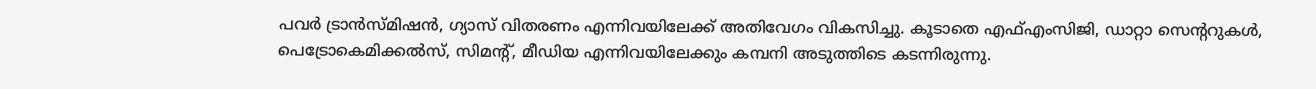പവർ ട്രാൻസ്മിഷൻ, ഗ്യാസ് വിതരണം എന്നിവയിലേക്ക് അതിവേഗം വികസിച്ചു. കൂടാതെ എഫ്എംസിജി, ഡാറ്റാ സെന്ററുകൾ, പെട്രോകെമിക്കൽസ്, സിമന്റ്, മീഡിയ എന്നിവയിലേക്കും കമ്പനി അടുത്തിടെ കടന്നിരുന്നു.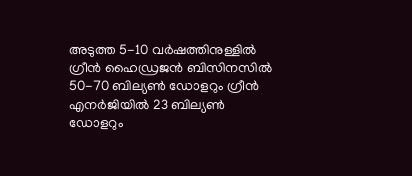അടുത്ത 5-10 വർഷത്തിനുള്ളിൽ ഗ്രീൻ ഹൈഡ്രജൻ ബിസിനസിൽ 50-70 ബില്യൺ ഡോളറും ഗ്രീൻ എനർജിയിൽ 23 ബില്യൺ ഡോളറും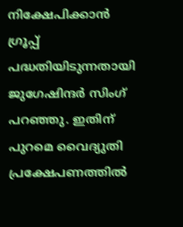നിക്ഷേപിക്കാൻ ഗ്രൂപ്പ് പദ്ധതിയിടുന്നതായി ജുഗേഷിന്ദർ സിംഗ് പറഞ്ഞു. ഇതിന് പുറമെ വൈദ്യുതി പ്രക്ഷേപണത്തിൽ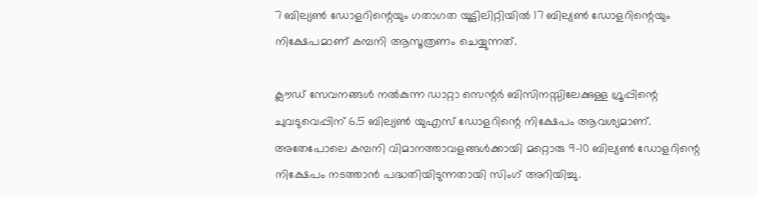7 ബില്യൺ ഡോളറിന്റെയും ഗതാഗത യൂട്ടിലിറ്റിയിൽ 17 ബില്യൺ ഡോളറിന്റെയും നിക്ഷേപമാണ് കമ്പനി ആസൂത്രണം ചെയ്യുന്നത്.

ക്ലൗഡ് സേവനങ്ങൾ നൽകുന്ന ഡാറ്റാ സെന്റർ ബിസിനസ്സിലേക്കുള്ള ഗ്രൂപ്പിന്റെ ചുവടുവെപ്പിന് 6.5 ബില്യൺ യുഎസ് ഡോളറിന്റെ നിക്ഷേപം ആവശ്യമാണ്. അതേപോലെ കമ്പനി വിമാനത്താവളങ്ങൾക്കായി മറ്റൊരു 9-10 ബില്യൺ ഡോളറിന്റെ നിക്ഷേപം നടത്താൻ പദ്ധതിയിടുന്നതായി സിംഗ് അറിയിച്ചു.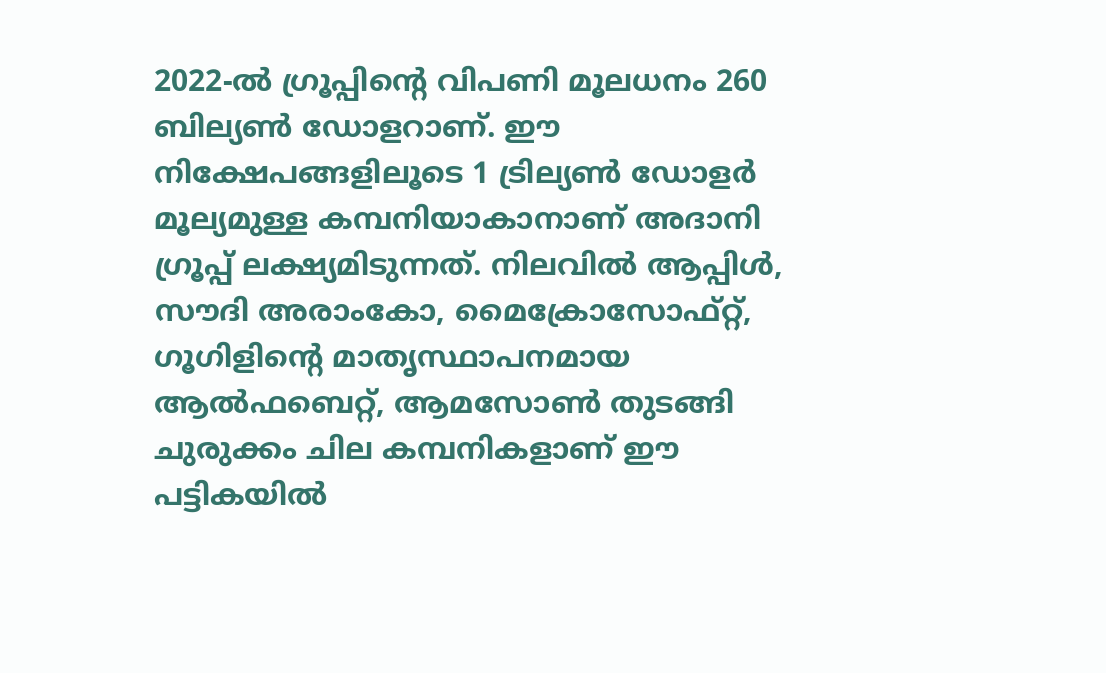2022-ൽ ഗ്രൂപ്പിന്റെ വിപണി മൂലധനം 260 ബില്യൺ ഡോളറാണ്. ഈ നിക്ഷേപങ്ങളിലൂടെ 1 ട്രില്യൺ ഡോളർ മൂല്യമുള്ള കമ്പനിയാകാനാണ് അദാനി ഗ്രൂപ്പ് ലക്ഷ്യമിടുന്നത്. നിലവിൽ ആപ്പിൾ, സൗദി അരാംകോ, മൈക്രോസോഫ്റ്റ്, ഗൂഗിളിന്റെ മാതൃസ്ഥാപനമായ ആൽഫബെറ്റ്, ആമസോൺ തുടങ്ങി ചുരുക്കം ചില കമ്പനികളാണ് ഈ പട്ടികയിൽ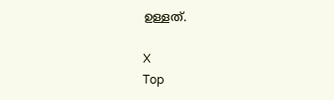ഉള്ളത്.

X
Top